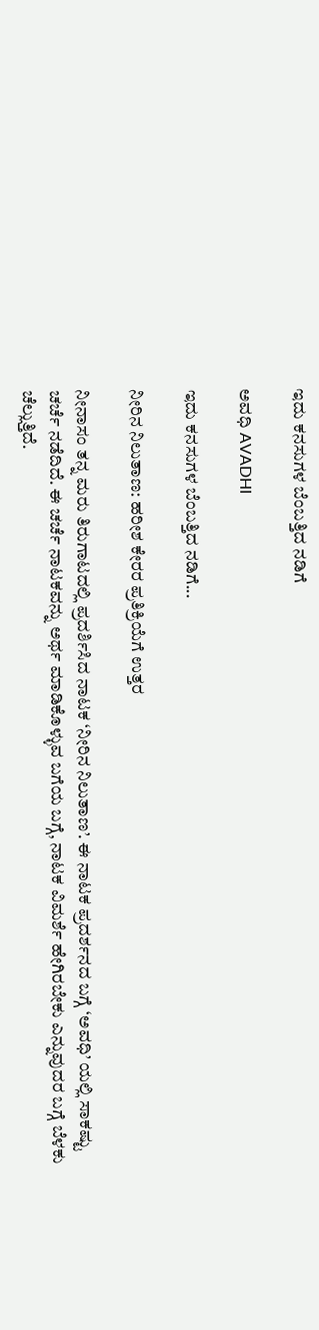ಇದು ಕನಸುಗಳ ಬೆಂಬತ್ತಿದ ನಡಿಗೆ‍

ಅವಧಿ AVADHI

ಇದು ಕನಸುಗಳ ಬೆಂಬತ್ತಿದ ನಡಿಗೆ...

ನೀರಿನ ನಿಲುತಾಣ: ಹರೀಶ ಕೇರರ ಪ್ರತಿಕ್ರಿಯೆಗೆ ಉತ್ತರ

ನೀನಾಸಂ ತನ್ನ ಮರು ತಿರುಗಾಟದಲ್ಲಿ ಪ್ರದರ್ಶಿಸಿದ ನಾಟಕ ‘ನೀರಿನ ನಿಲುತಾಣ’. ಈ ನಾಟಕ ಪ್ರದರ್ಶನದ ಬಗ್ಗೆ ‘ಅವಧಿ’ ಯಲ್ಲಿ ಸಾಕಷ್ಟು ಚರ್ಚೆ ನಡೆದಿದೆ. ಈ ಚರ್ಚೆ ನಾಟಕವನ್ನು ಅರ್ಥ ಮಾಡಿಕೊಳ್ಳುವ ಬಗೆಯ ಬಗ್ಗೆ, ನಾಟಕ ವಿಮರ್ಶೆ ಹೇಗಿರಬೇಕು ಎನ್ನುವುದರ ಬಗ್ಗೆ ಬೆಳಕು ಚೆಲ್ಲುತ್ತಿದೆ.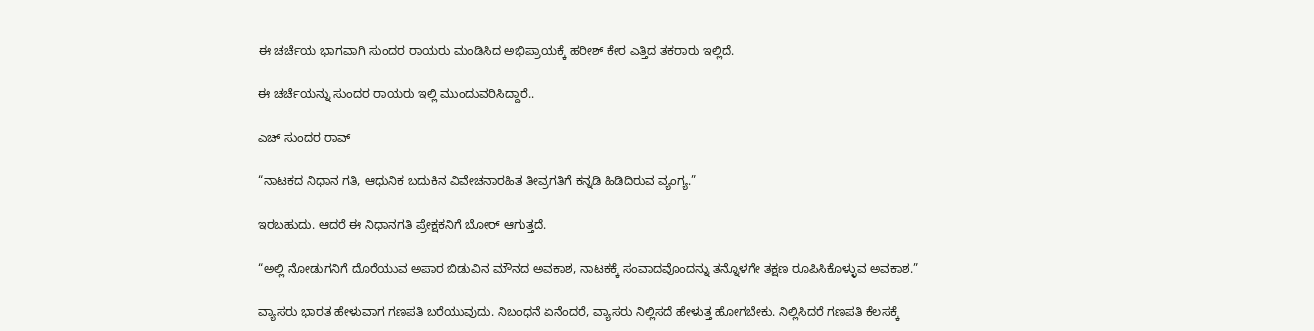ಈ ಚರ್ಚೆಯ ಭಾಗವಾಗಿ ಸುಂದರ ರಾಯರು ಮಂಡಿಸಿದ ಅಭಿಪ್ರಾಯಕ್ಕೆ ಹರೀಶ್ ಕೇರ ಎತ್ತಿದ ತಕರಾರು ಇಲ್ಲಿದೆ.

ಈ ಚರ್ಚೆಯನ್ನು ಸುಂದರ ರಾಯರು ಇಲ್ಲಿ ಮುಂದುವರಿಸಿದ್ದಾರೆ..

ಎಚ್ ಸುಂದರ ರಾವ್

“ನಾಟಕದ ನಿಧಾನ ಗತಿ, ಆಧುನಿಕ ಬದುಕಿನ ವಿವೇಚನಾರಹಿತ ತೀವ್ರಗತಿಗೆ ಕನ್ನಡಿ ಹಿಡಿದಿರುವ ವ್ಯಂಗ್ಯ.”

ಇರಬಹುದು. ಆದರೆ ಈ ನಿಧಾನಗತಿ ಪ್ರೇಕ್ಷಕನಿಗೆ ಬೋರ್ ಆಗುತ್ತದೆ.

“ಅಲ್ಲಿ ನೋಡುಗನಿಗೆ ದೊರೆಯುವ ಅಪಾರ ಬಿಡುವಿನ ಮೌನದ ಅವಕಾಶ, ನಾಟಕಕ್ಕೆ ಸಂವಾದವೊಂದನ್ನು ತನ್ನೊಳಗೇ ತಕ್ಷಣ ರೂಪಿಸಿಕೊಳ್ಳುವ ಅವಕಾಶ.”

ವ್ಯಾಸರು ಭಾರತ ಹೇಳುವಾಗ ಗಣಪತಿ ಬರೆಯುವುದು. ನಿಬಂಧನೆ ಏನೆಂದರೆ, ವ್ಯಾಸರು ನಿಲ್ಲಿಸದೆ ಹೇಳುತ್ತ ಹೋಗಬೇಕು. ನಿಲ್ಲಿಸಿದರೆ ಗಣಪತಿ ಕೆಲಸಕ್ಕೆ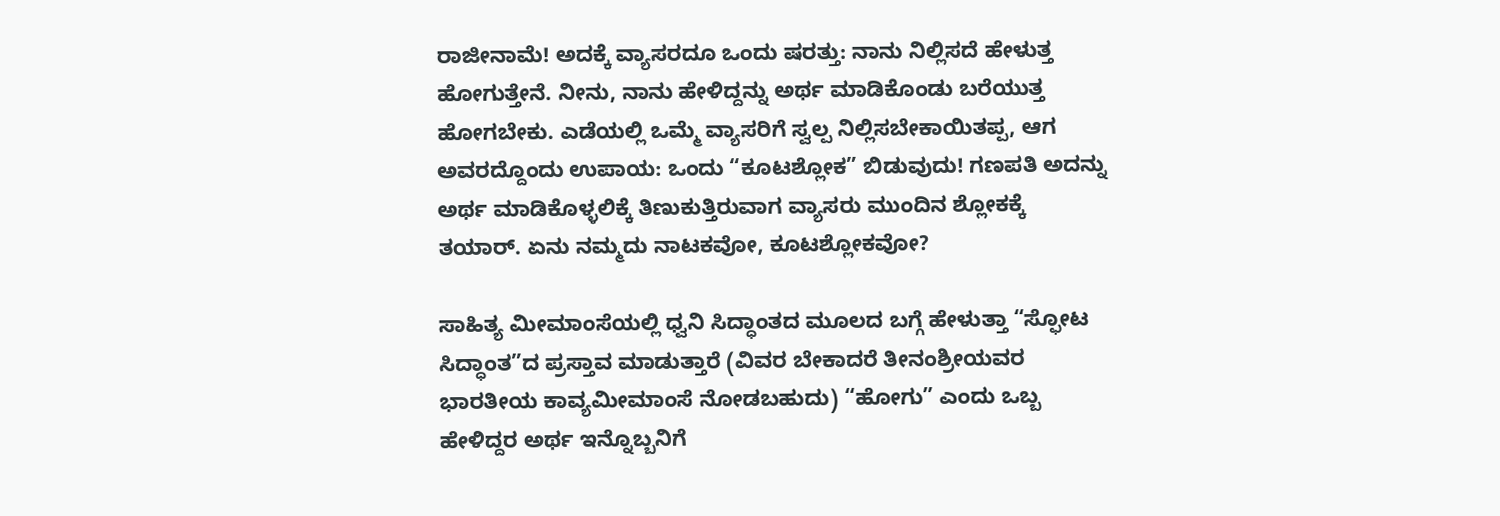ರಾಜೀನಾಮೆ! ಅದಕ್ಕೆ ವ್ಯಾಸರದೂ ಒಂದು ಷರತ್ತು: ನಾನು ನಿಲ್ಲಿಸದೆ ಹೇಳುತ್ತ ಹೋಗುತ್ತೇನೆ. ನೀನು, ನಾನು ಹೇಳಿದ್ದನ್ನು ಅರ್ಥ ಮಾಡಿಕೊಂಡು ಬರೆಯುತ್ತ ಹೋಗಬೇಕು. ಎಡೆಯಲ್ಲಿ ಒಮ್ಮೆ ವ್ಯಾಸರಿಗೆ ಸ್ವಲ್ಪ ನಿಲ್ಲಿಸಬೇಕಾಯಿತಪ್ಪ, ಆಗ ಅವರದ್ದೊಂದು ಉಪಾಯ: ಒಂದು “ಕೂಟಶ್ಲೋಕ” ಬಿಡುವುದು! ಗಣಪತಿ ಅದನ್ನು ಅರ್ಥ ಮಾಡಿಕೊಳ್ಳಲಿಕ್ಕೆ ತಿಣುಕುತ್ತಿರುವಾಗ ವ್ಯಾಸರು ಮುಂದಿನ ಶ್ಲೋಕಕ್ಕೆ ತಯಾರ್. ಏನು ನಮ್ಮದು ನಾಟಕವೋ, ಕೂಟಶ್ಲೋಕವೋ?

ಸಾಹಿತ್ಯ ಮೀಮಾಂಸೆಯಲ್ಲಿ ಧ್ವನಿ ಸಿದ್ಧಾಂತದ ಮೂಲದ ಬಗ್ಗೆ ಹೇಳುತ್ತಾ “ಸ್ಫೋಟ ಸಿದ್ಧಾಂತ”ದ ಪ್ರಸ್ತಾವ ಮಾಡುತ್ತಾರೆ (ವಿವರ ಬೇಕಾದರೆ ತೀನಂಶ್ರೀಯವರ ಭಾರತೀಯ ಕಾವ್ಯಮೀಮಾಂಸೆ ನೋಡಬಹುದು) “ಹೋಗು” ಎಂದು ಒಬ್ಬ ಹೇಳಿದ್ದರ ಅರ್ಥ ಇನ್ನೊಬ್ಬನಿಗೆ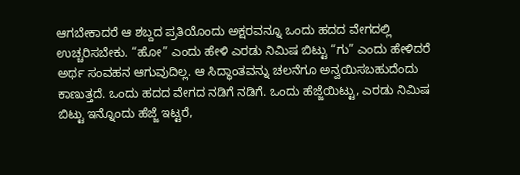ಆಗಬೇಕಾದರೆ ಆ ಶಬ್ದದ ಪ್ರತಿಯೊಂದು ಅಕ್ಷರವನ್ನೂ ಒಂದು ಹದದ ವೇಗದಲ್ಲಿ ಉಚ್ಚರಿಸಬೇಕು. “ಹೋ” ಎಂದು ಹೇಳಿ ಎರಡು ನಿಮಿಷ ಬಿಟ್ಟು “ಗು” ಎಂದು ಹೇಳಿದರೆ ಅರ್ಥ ಸಂವಹನ ಆಗುವುದಿಲ್ಲ. ಆ ಸಿದ್ಧಾಂತವನ್ನು ಚಲನೆಗೂ ಅನ್ವಯಿಸಬಹುದೆಂದು ಕಾಣುತ್ತದೆ. ಒಂದು ಹದದ ವೇಗದ ನಡಿಗೆ ನಡಿಗೆ. ಒಂದು ಹೆಜ್ಜೆಯಿಟ್ಟು, ಎರಡು ನಿಮಿಷ ಬಿಟ್ಟು ಇನ್ನೊಂದು ಹೆಜ್ಜೆ ಇಟ್ಟರೆ,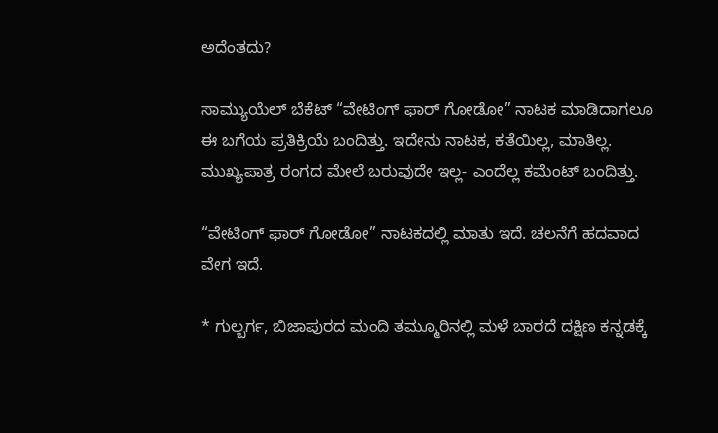ಅದೆಂತದು?

ಸಾಮ್ಯುಯೆಲ್ ಬೆಕೆಟ್ “ವೇಟಿಂಗ್ ಫಾರ್ ಗೋಡೋ” ನಾಟಕ ಮಾಡಿದಾಗಲೂ ಈ ಬಗೆಯ ಪ್ರತಿಕ್ರಿಯೆ ಬಂದಿತ್ತು. ಇದೇನು ನಾಟಕ, ಕತೆಯಿಲ್ಲ, ಮಾತಿಲ್ಲ. ಮುಖ್ಯಪಾತ್ರ ರಂಗದ ಮೇಲೆ ಬರುವುದೇ ಇಲ್ಲ- ಎಂದೆಲ್ಲ ಕಮೆಂಟ್ ಬಂದಿತ್ತು.

“ವೇಟಿಂಗ್ ಫಾರ್ ಗೋಡೋ” ನಾಟಕದಲ್ಲಿ ಮಾತು ಇದೆ. ಚಲನೆಗೆ ಹದವಾದ ವೇಗ ಇದೆ.

* ಗುಲ್ಬರ್ಗ, ಬಿಜಾಪುರದ ಮಂದಿ ತಮ್ಮೂರಿನಲ್ಲಿ ಮಳೆ ಬಾರದೆ ದಕ್ಷಿಣ ಕನ್ನಡಕ್ಕೆ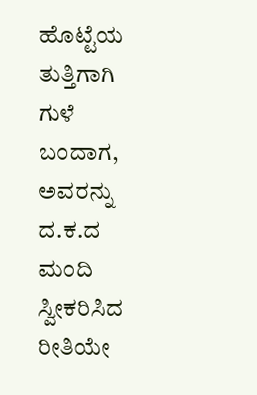ಹೊಟ್ಟೆಯ ತುತ್ತಿಗಾಗಿ ಗುಳೆ ಬಂದಾಗ, ಅವರನ್ನು ದ.ಕ.ದ ಮಂದಿ ಸ್ವೀಕರಿಸಿದ ರೀತಿಯೇ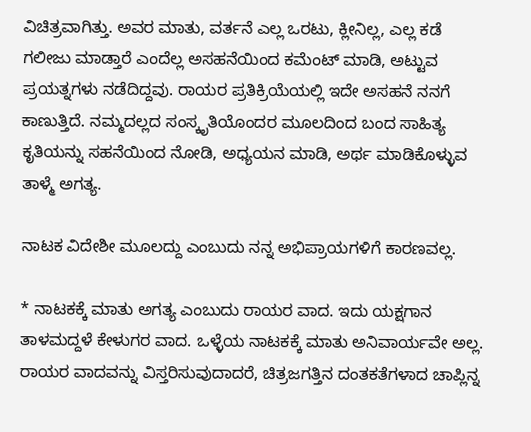ವಿಚಿತ್ರವಾಗಿತ್ತು. ಅವರ ಮಾತು, ವರ್ತನೆ ಎಲ್ಲ ಒರಟು, ಕ್ಲೀನಿಲ್ಲ, ಎಲ್ಲ ಕಡೆ ಗಲೀಜು ಮಾಡ್ತಾರೆ ಎಂದೆಲ್ಲ ಅಸಹನೆಯಿಂದ ಕಮೆಂಟ್ ಮಾಡಿ, ಅಟ್ಟುವ ಪ್ರಯತ್ನಗಳು ನಡೆದಿದ್ದವು. ರಾಯರ ಪ್ರತಿಕ್ರಿಯೆಯಲ್ಲಿ ಇದೇ ಅಸಹನೆ ನನಗೆ ಕಾಣುತ್ತಿದೆ. ನಮ್ಮದಲ್ಲದ ಸಂಸ್ಕೃತಿಯೊಂದರ ಮೂಲದಿಂದ ಬಂದ ಸಾಹಿತ್ಯ ಕೃತಿಯನ್ನು ಸಹನೆಯಿಂದ ನೋಡಿ, ಅಧ್ಯಯನ ಮಾಡಿ, ಅರ್ಥ ಮಾಡಿಕೊಳ್ಳುವ ತಾಳ್ಮೆ ಅಗತ್ಯ.

ನಾಟಕ ವಿದೇಶೀ ಮೂಲದ್ದು ಎಂಬುದು ನನ್ನ ಅಭಿಪ್ರಾಯಗಳಿಗೆ ಕಾರಣವಲ್ಲ.

* ನಾಟಕಕ್ಕೆ ಮಾತು ಅಗತ್ಯ ಎಂಬುದು ರಾಯರ ವಾದ. ಇದು ಯಕ್ಷಗಾನ ತಾಳಮದ್ದಳೆ ಕೇಳುಗರ ವಾದ. ಒಳ್ಳೆಯ ನಾಟಕಕ್ಕೆ ಮಾತು ಅನಿವಾರ್ಯವೇ ಅಲ್ಲ. ರಾಯರ ವಾದವನ್ನು ವಿಸ್ತರಿಸುವುದಾದರೆ, ಚಿತ್ರಜಗತ್ತಿನ ದಂತಕತೆಗಳಾದ ಚಾಪ್ಲಿನ್ನ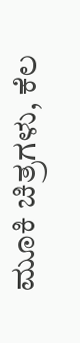ಮೂಕಿ ಚಿತ್ರಗಳು, ಕೆಲ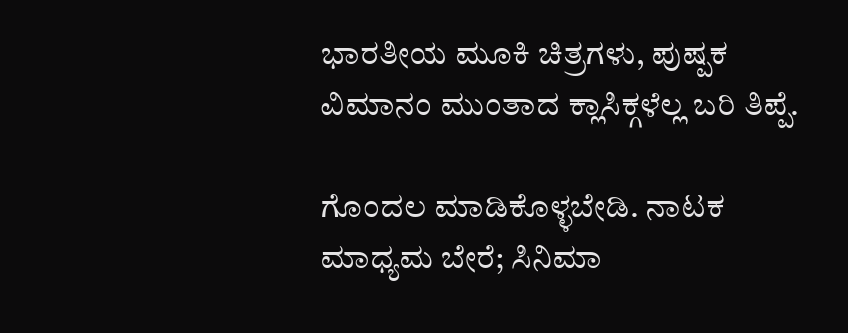ಭಾರತೀಯ ಮೂಕಿ ಚಿತ್ರಗಳು, ಪುಷ್ಪಕ ವಿಮಾನಂ ಮುಂತಾದ ಕ್ಲಾಸಿಕ್ಗಳೆಲ್ಲ ಬರಿ ತಿಪ್ಪೆ.

ಗೊಂದಲ ಮಾಡಿಕೊಳ್ಳಬೇಡಿ. ನಾಟಕ ಮಾಧ್ಯಮ ಬೇರೆ; ಸಿನಿಮಾ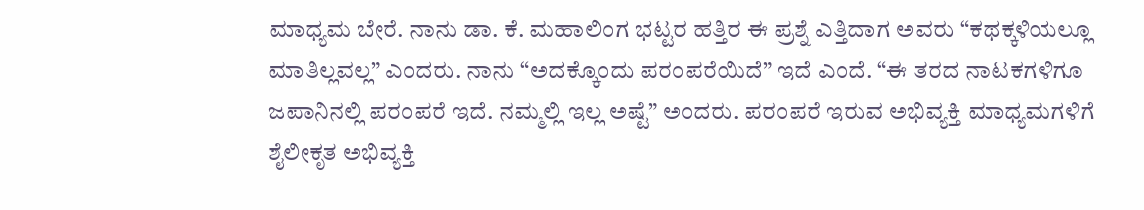ಮಾಧ್ಯಮ ಬೇರೆ. ನಾನು ಡಾ. ಕೆ. ಮಹಾಲಿಂಗ ಭಟ್ಟರ ಹತ್ತಿರ ಈ ಪ್ರಶ್ನೆ ಎತ್ತಿದಾಗ ಅವರು “ಕಥಕ್ಕಳಿಯಲ್ಲೂ ಮಾತಿಲ್ಲವಲ್ಲ” ಎಂದರು. ನಾನು “ಅದಕ್ಕೊಂದು ಪರಂಪರೆಯಿದೆ” ಇದೆ ಎಂದೆ. “ಈ ತರದ ನಾಟಕಗಳಿಗೂ ಜಪಾನಿನಲ್ಲಿ ಪರಂಪರೆ ಇದೆ. ನಮ್ಮಲ್ಲಿ ಇಲ್ಲ ಅಷ್ಟೆ” ಅಂದರು. ಪರಂಪರೆ ಇರುವ ಅಭಿವ್ಯಕ್ತಿ ಮಾಧ್ಯಮಗಳಿಗೆ ಶೈಲೀಕೃತ ಅಭಿವ್ಯಕ್ತಿ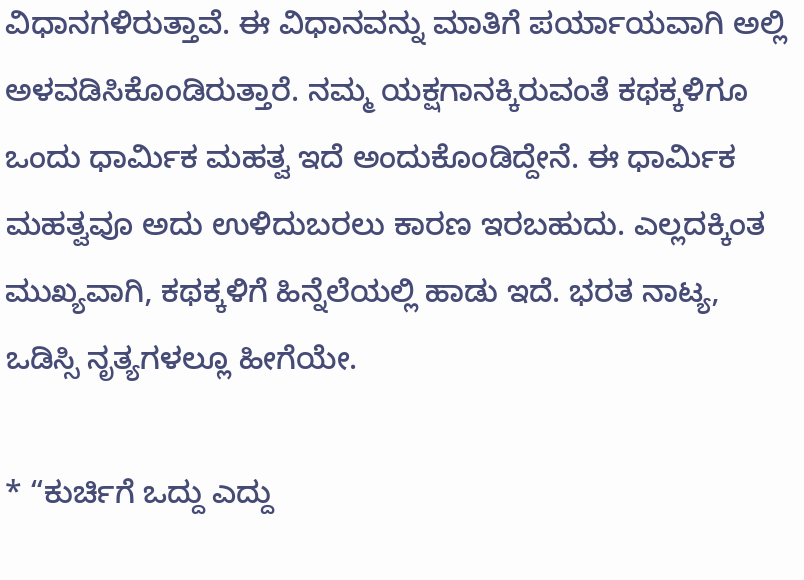ವಿಧಾನಗಳಿರುತ್ತಾವೆ. ಈ ವಿಧಾನವನ್ನು ಮಾತಿಗೆ ಪರ್ಯಾಯವಾಗಿ ಅಲ್ಲಿ ಅಳವಡಿಸಿಕೊಂಡಿರುತ್ತಾರೆ. ನಮ್ಮ ಯಕ್ಷಗಾನಕ್ಕಿರುವಂತೆ ಕಥಕ್ಕಳಿಗೂ ಒಂದು ಧಾರ್ಮಿಕ ಮಹತ್ವ ಇದೆ ಅಂದುಕೊಂಡಿದ್ದೇನೆ. ಈ ಧಾರ್ಮಿಕ ಮಹತ್ವವೂ ಅದು ಉಳಿದುಬರಲು ಕಾರಣ ಇರಬಹುದು. ಎಲ್ಲದಕ್ಕಿಂತ ಮುಖ್ಯವಾಗಿ, ಕಥಕ್ಕಳಿಗೆ ಹಿನ್ನೆಲೆಯಲ್ಲಿ ಹಾಡು ಇದೆ. ಭರತ ನಾಟ್ಯ, ಒಡಿಸ್ಸಿ ನೃತ್ಯಗಳಲ್ಲೂ ಹೀಗೆಯೇ.

* “ಕುರ್ಚಿಗೆ ಒದ್ದು ಎದ್ದು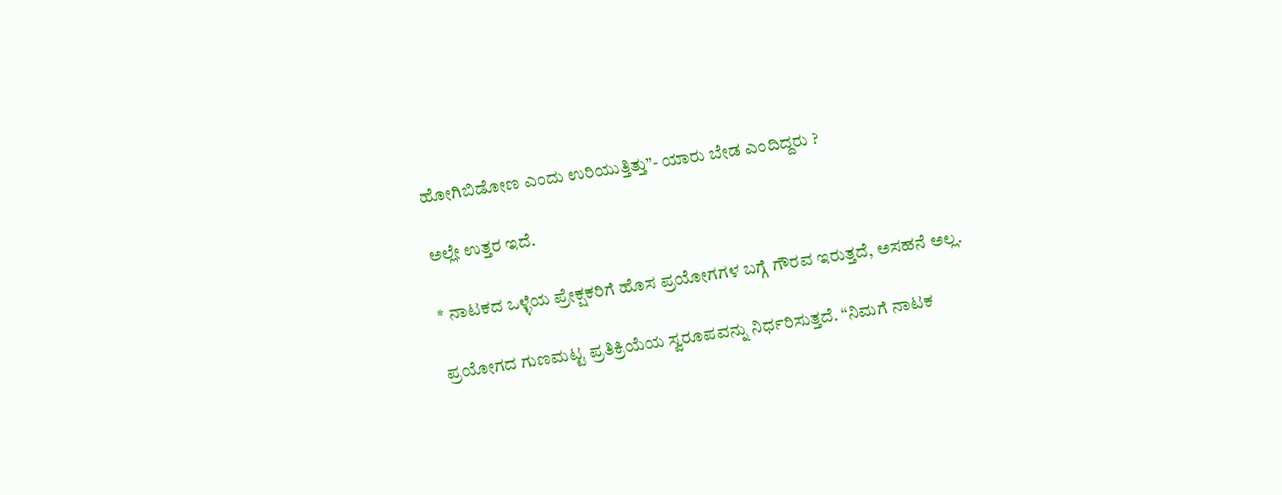ಹೋಗಿಬಿಡೋಣ ಎಂದು ಉರಿಯುತ್ತಿತ್ತು”- ಯಾರು ಬೇಡ ಎಂದಿದ್ದರು ?

ಅಲ್ಲೇ ಉತ್ತರ ಇದೆ.

* ನಾಟಕದ ಒಳ್ಳೆಯ ಪ್ರೇಕ್ಷಕರಿಗೆ ಹೊಸ ಪ್ರಯೋಗಗಳ ಬಗ್ಗೆ ಗೌರವ ಇರುತ್ತದೆ, ಅಸಹನೆ ಅಲ್ಲ.

ಪ್ರಯೋಗದ ಗುಣಮಟ್ಟ ಪ್ರತಿಕ್ರಿಯೆಯ ಸ್ವರೂಪವನ್ನು ನಿರ್ಧರಿಸುತ್ತದೆ. “ನಿಮಗೆ ನಾಟಕ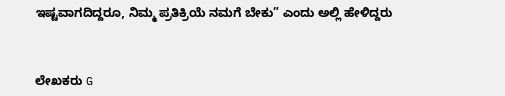ಇಷ್ಟವಾಗದಿದ್ದರೂ, ನಿಮ್ಮ ಪ್ರತಿಕ್ರಿಯೆ ನಮಗೆ ಬೇಕು” ಎಂದು ಅಲ್ಲಿ ಹೇಳಿದ್ದರು



ಲೇಖಕರು G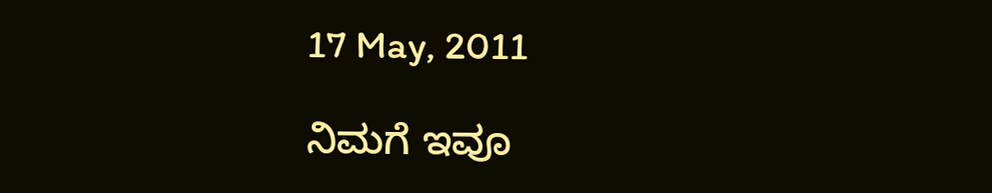17 May, 2011

ನಿಮಗೆ ಇವೂ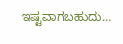ಇಷ್ಟವಾಗಬಹುದು…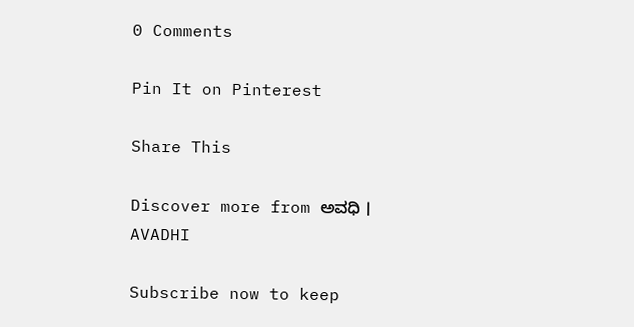0 Comments

Pin It on Pinterest

Share This

Discover more from ಅವಧಿ । AVADHI

Subscribe now to keep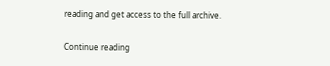reading and get access to the full archive.

Continue reading